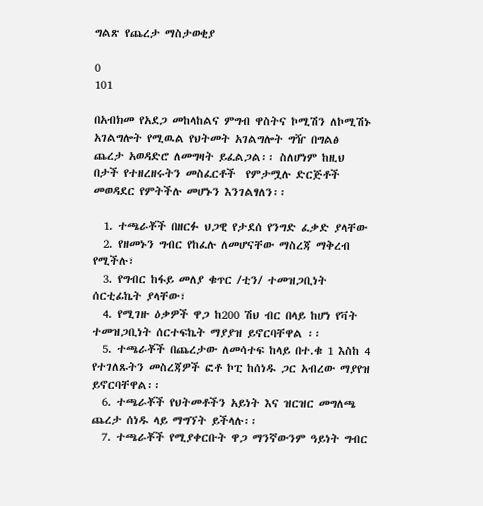ግልጽ የጨረታ ማስታወቂያ

0
101

በአብክመ የአደጋ መከላከልና ምግብ ዋስትና ኮሚሽን ለኮሚሽኑ አገልግሎት የሚዉል የህትመት አገልግሎት ግዥ በግልፅ ጨረታ አወዳድሮ ለመግዛት ይፈልጋል፡፡ ስለሆነም ከዚህ በታች የተዘረዘሩትን መስፈርቶች  የምታሟሉ ድርጅቶች መወዳደር የምትችሉ መሆኑን እንገልፃለን፡፡

  1. ተጫራቾች በዘርፉ ህጋዊ የታደሰ የንግድ ፈቃድ ያላቸው
  2. የዘመኑን ግብር የከፈሉ ለመሆናቸው ማስረጃ ማቅረብ የሚችሉ፣
  3. የግብር ከፋይ መለያ ቁጥር /ቲን/ ተመዝጋቢነት ሰርቲፊኬት ያላቸው፣
  4. የሚገዙ ዕቃዎች ዋጋ ከ200 ሽህ ብር በላይ ከሆነ የቫት ተመዝጋቢነት ሰርተፍኬት ማያያዝ ይኖርባቸዋል ፡፡
  5. ተጫራቾች በጨረታው ለመሳተፍ ከላይ በተ.ቁ 1 እስከ 4 የተገለጹትን መስረጃዎች ፎቶ ኮፒ ከሰነዱ ጋር አብረው ማያየዝ ይኖርባቸዋል፡፡
  6. ተጫራቾች የህትመቶችን አይነት እና ዝርዝር መግለጫ ጨረታ ሰነዱ ላይ ማግኘት ይችላሉ፡፡
  7. ተጫራቾች የሚያቀርቡት ዋጋ ማንኛውንም ዓይነት ግብር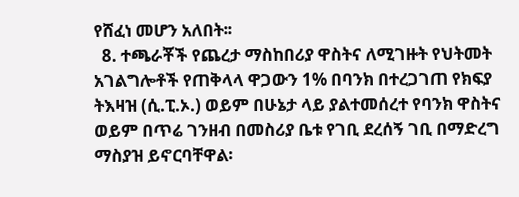የሸፈነ መሆን አለበት፡፡
  8. ተጫራቾች የጨረታ ማስከበሪያ ዋስትና ለሚገዙት የህትመት አገልግሎቶች የጠቅላላ ዋጋውን 1% በባንክ በተረጋገጠ የክፍያ ትእዛዝ (ሲ.ፒ.ኦ.) ወይም በሁኔታ ላይ ያልተመሰረተ የባንክ ዋስትና ወይም በጥሬ ገንዘብ በመስሪያ ቤቱ የገቢ ደረሰኝ ገቢ በማድረግ ማስያዝ ይኖርባቸዋል፡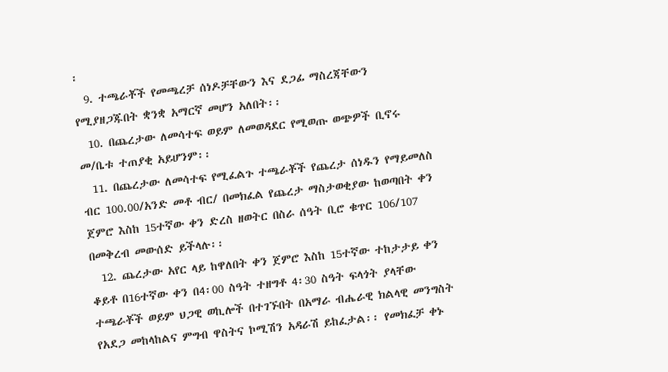፡
  9. ተጫራቾች የመጫረቻ ሰነዶቻቸውን እና ደጋፊ ማስረጃቸውን የሚያዘጋጁበት ቋንቋ አማርኛ መሆን አለበት፡፡
  10. በጨረታው ለመሳተፍ ወይም ለመወዳደር የሚወጡ ወጭዎች ቢኖሩ መ/ቤቱ ተጠያቂ አይሆንም፡፡
  11. በጨረታው ለመሳተፍ የሚፈልጉ ተጫራቾች የጨረታ ሰነዱን የማይመለስ ብር 100.00/አንድ መቶ ብር/ በመክፈል የጨረታ ማስታወቂያው ከወጣበት ቀን ጀምሮ እስከ 15ተኛው ቀን ድረስ ዘወትር በስራ ሰዓት ቢሮ ቁጥር 106/107 በመቅረብ መውሰድ ይችላሉ፡፡
  12. ጨረታው አየር ላይ ከዋለበት ቀን ጀምሮ እስከ 15ተኛው ተከታታይ ቀን ቆይቶ በ16ተኛው ቀን በ4፡00 ስዓት ተዘግቶ 4፡30 ስዓት ፍላጎት ያላቸው ተጫራቾች ወይም ህጋዊ ወኪሎች በተገኙበት በአማራ ብሔራዊ ክልላዊ መንግስት የአደጋ መከላከልና ምግብ ዋስትና ኮሚሽን አዳራሽ ይከፈታል፡፡ የመክፈቻ ቀኑ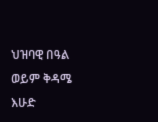ህዝባዊ በዓል ወይም ቅዳሜ እሁድ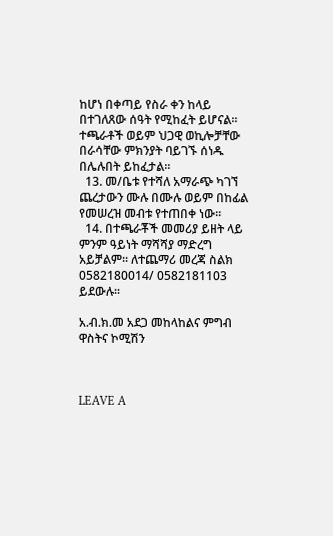ከሆነ በቀጣይ የስራ ቀን ከላይ በተገለጸው ሰዓት የሚከፈት ይሆናል፡፡ ተጫራቶች ወይም ህጋዊ ወኪሎቻቸው በራሳቸው ምክንያት ባይገኙ ሰነዱ በሌሉበት ይከፈታል፡፡
  13. መ/ቤቱ የተሻለ አማራጭ ካገኘ ጨረታውን ሙሉ በሙሉ ወይም በከፊል የመሠረዝ መብቱ የተጠበቀ ነው፡፡
  14. በተጫራቾች መመሪያ ይዘት ላይ ምንም ዓይነት ማሻሻያ ማድረግ አይቻልም፡፡ ለተጨማሪ መረጃ ስልክ 0582180014/ 0582181103 ይደውሉ፡፡

አ.ብ.ክ.መ አደጋ መከላከልና ምግብ ዋስትና ኮሚሽን



LEAVE A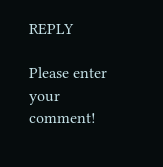REPLY

Please enter your comment!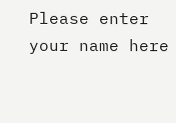Please enter your name here